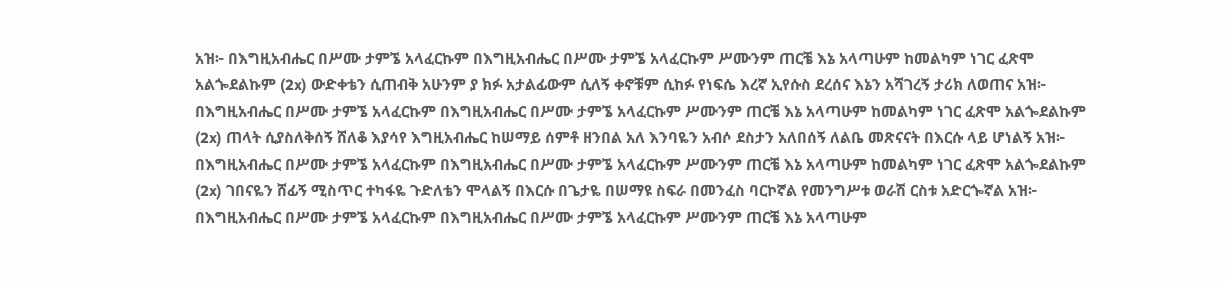አዝ፦ በእግዚአብሔር በሥሙ ታምኜ አላፈርኩም በእግዚአብሔር በሥሙ ታምኜ አላፈርኩም ሥሙንም ጠርቼ እኔ አላጣሁም ከመልካም ነገር ፈጽሞ አልጐደልኩም (2x) ውድቀቴን ሲጠብቅ አሁንም ያ ክፉ አታልፊውም ሲለኝ ቀኖቹም ሲከፉ የነፍሴ እረኛ ኢየሱስ ደረሰና እኔን አሻገረኝ ታሪክ ለወጠና አዝ፦ በእግዚአብሔር በሥሙ ታምኜ አላፈርኩም በእግዚአብሔር በሥሙ ታምኜ አላፈርኩም ሥሙንም ጠርቼ እኔ አላጣሁም ከመልካም ነገር ፈጽሞ አልጐደልኩም (2x) ጠላት ሲያስለቅሰኝ ሸለቆ እያሳየ እግዚአብሔር ከሠማይ ሰምቶ ዘንበል አለ እንባዬን አብሶ ደስታን አለበሰኝ ለልቤ መጽናናት በእርሱ ላይ ሆነልኝ አዝ፦ በእግዚአብሔር በሥሙ ታምኜ አላፈርኩም በእግዚአብሔር በሥሙ ታምኜ አላፈርኩም ሥሙንም ጠርቼ እኔ አላጣሁም ከመልካም ነገር ፈጽሞ አልጐደልኩም (2x) ገበናዬን ሸፊኝ ሚስጥር ተካፋዬ ጉድለቴን ሞላልኝ በእርሱ በጌታዬ በሠማዩ ስፍራ በመንፈስ ባርኮኛል የመንግሥቱ ወራሽ ርስቱ አድርጐኛል አዝ፦ በእግዚአብሔር በሥሙ ታምኜ አላፈርኩም በእግዚአብሔር በሥሙ ታምኜ አላፈርኩም ሥሙንም ጠርቼ እኔ አላጣሁም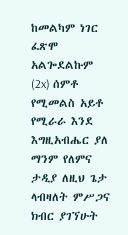ከመልካም ነገር ፈጽሞ አልጐደልኩም (2x) ሰምቶ የሚመልስ አይቶ የሚራራ እንደ እግዚአብሔር ያለ ማንም የለምና ታዲያ ለዚህ ጌታ ላብዛለት ምሥጋና ክብር ያገኘሁት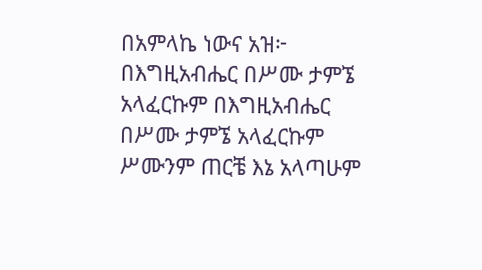በአምላኬ ነውና አዝ፦ በእግዚአብሔር በሥሙ ታምኜ አላፈርኩም በእግዚአብሔር በሥሙ ታምኜ አላፈርኩም ሥሙንም ጠርቼ እኔ አላጣሁም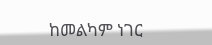ከመልካም ነገር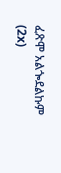ፈጽሞ አልጐደልኩም (2x)